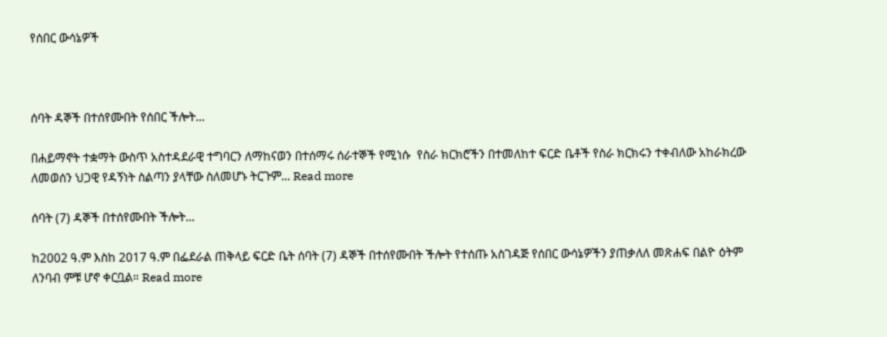የሰበር ውሳኔዎች



ሰባት ዳኞች በተሰየሙበት የሰበር ችሎት...

በሐይማኖት ተቋማት ውስጥ አስተዳደራዊ ተግባርን ለማከናወን በተሰማሩ ሰራተኞች የሚነሱ  የስራ ክርክሮችን በተመለከተ ፍርድ ቤቶች የስራ ክርክሩን ተቀብለው አከራክረው ለመወሰን ህጋዊ የዳኝነት ስልጣን ያላቸው ስለመሆኑ ትርጉም... Read more

ሰባት (7) ዳኞች በተሰየሙበት ችሎት...

ከ2002 ዓ.ም እስከ 2017 ዓ.ም በፌደራል ጠቅላይ ፍርድ ቤት ሰባት (7) ዳኞች በተሰየሙበት ችሎት የተሰጡ አስገዳጅ የሰበር ውሳኔዎችን ያጠቃለለ መጽሐፍ በልዮ ዕትም ለንባብ ምቹ ሆኖ ቀርቧል። Read more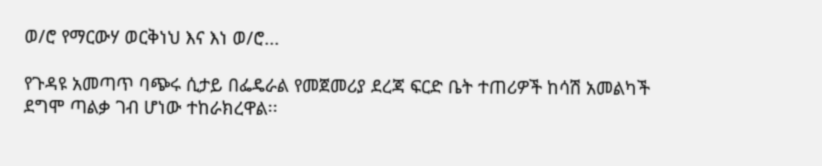ወ/ሮ የማርውሃ ወርቅነህ እና እነ ወ/ሮ...

የጉዳዩ አመጣጥ ባጭሩ ሲታይ በፌዴራል የመጀመሪያ ደረጃ ፍርድ ቤት ተጠሪዎች ከሳሽ አመልካች ደግሞ ጣልቃ ገብ ሆነው ተከራክረዋል፡፡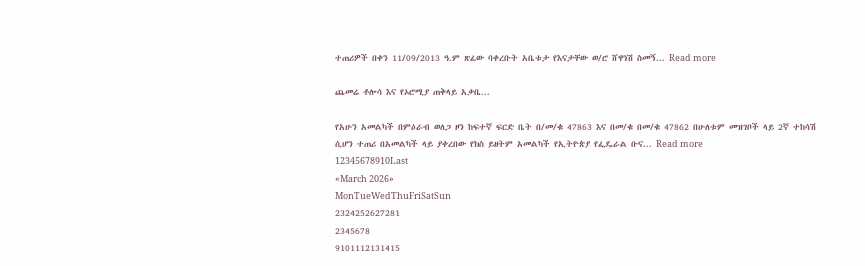ተጠሪዎች በቀን 11/09/2013 ዓ.ም ጽፈው ባቀረቡት አቤቱታ የእናታቸው ወ/ሮ ሸዋነሽ ስመኝ... Read more

ጨመሬ ቶሎሳ እና የኦሮሚያ ጠቅላይ አቃቤ...

የአሁን አመልካች በምዕራብ ወለጋ ዞን ከፍተኛ ፍርድ ቤት በ/መ/ቁ 47863 እና በመ/ቁ በመ/ቁ 47862 በሁለቱም መዝገቦች ላይ 2ኛ ተከሳሽ ሲሆን ተጠሪ በአመልካች ላይ ያቀረበው የክስ ይዘትም አመልካች የኢትዮጵያ የፌዴራል ቡና... Read more
12345678910Last
«March 2026»
MonTueWedThuFriSatSun
2324252627281
2345678
9101112131415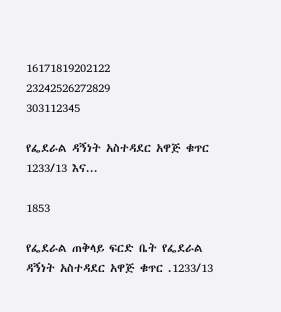16171819202122
23242526272829
303112345

የፌደራል ዳኝነት አስተዳደር አዋጅ ቁጥር 1233/13 እና...

1853

የፌደራል ጠቅላይ ፍርድ ቤት የፌደራል ዳኝነት አስተዳደር አዋጅ ቁጥር .1233/13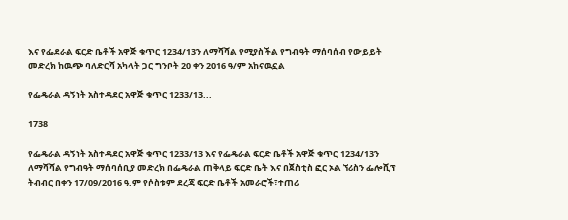እና የፌደራል ፍርድ ቤቶች አዋጅ ቁጥር 1234/13ን ለማሻሻል የሚያስችል የግብዓት ማሰባሰብ የውይይት መድረክ ከዉጭ ባለድርሻ አካላት ጋር ግንቦት 20 ቀን 2016 ዓ/ም አከናዉኗል

የፌዴራል ዳኝነት አስተዳደር አዋጅ ቁጥር 1233/13...

1738

የፌዴራል ዳኝነት አስተዳደር አዋጅ ቁጥር 1233/13 እና የፌዴራል ፍርድ ቤቶች አዋጅ ቁጥር 1234/13ን ለማሻሻል የግብዓት ማሰባሰቢያ መድረክ በፌዴራል ጠቅላይ ፍርድ ቤት እና በጀስቲስ ፎር ኦል ኘሪስን ፌሎሺፕ ትብብር በቀን 17/09/2016 ዓ.ም የሶስቱም ደረጃ ፍርድ ቤቶች አመራሮች፣ተጠሪ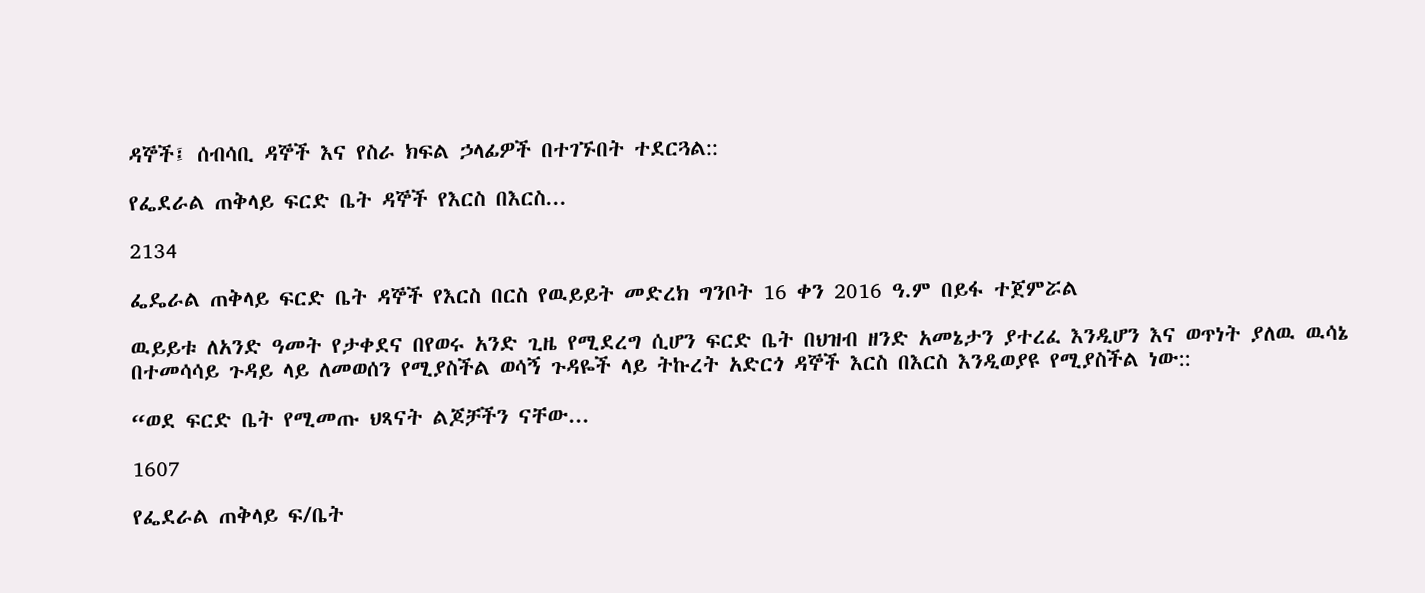ዳኞች፤ ሰብሳቢ ዳኞች እና የስራ ክፍል ኃላፊዎች በተገኙበት ተደርጓል::

የፌደራል ጠቅላይ ፍርድ ቤት ዳኞች የእርስ በእርስ...

2134

ፌዴራል ጠቅላይ ፍርድ ቤት ዳኞች የእርስ በርስ የዉይይት መድረክ ግንቦት 16 ቀን 2016 ዓ.ም በይፋ ተጀምሯል

ዉይይቱ ለአንድ ዓመት የታቀደና በየወሩ አንድ ጊዜ የሚደረግ ሲሆን ፍርድ ቤት በህዝብ ዘንድ አመኔታን ያተረፈ እንዲሆን እና ወጥነት ያለዉ ዉሳኔ በተመሳሳይ ጉዳይ ላይ ለመወሰን የሚያስችል ወሳኝ ጉዳዬች ላይ ትኩረት አድርጎ ዳኞች እርስ በእርስ እንዲወያዩ የሚያስችል ነው::

“ወደ ፍርድ ቤት የሚመጡ ህጻናት ልጆቻችን ናቸው...

1607

የፌደራል ጠቅላይ ፍ/ቤት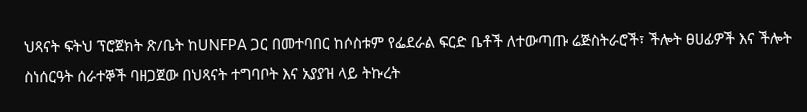ህጻናት ፍትህ ፕሮጀክት ጽ/ቤት ከUNFPA ጋር በመተባበር ከሶስቱም የፌደራል ፍርድ ቤቶች ለተውጣጡ ሬጅስትራሮች፣ ችሎት ፀሀፊዎች እና ችሎት ስነሰርዓት ሰራተኞች ባዘጋጀው በህጻናት ተግባቦት እና አያያዝ ላይ ትኩረት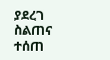ያደረገ ስልጠና ተሰጠ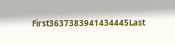First3637383941434445Last